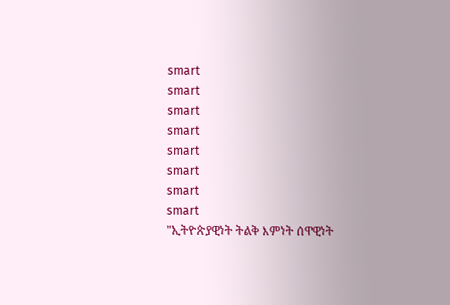smart
smart
smart
smart
smart
smart
smart
smart
"ኢትዮጵያዊነት ትልቅ እምነት ሰዋዊነት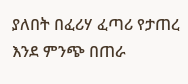ያለበት በፈሪሃ ፈጣሪ የታጠረ እንደ ምንጭ በጠራ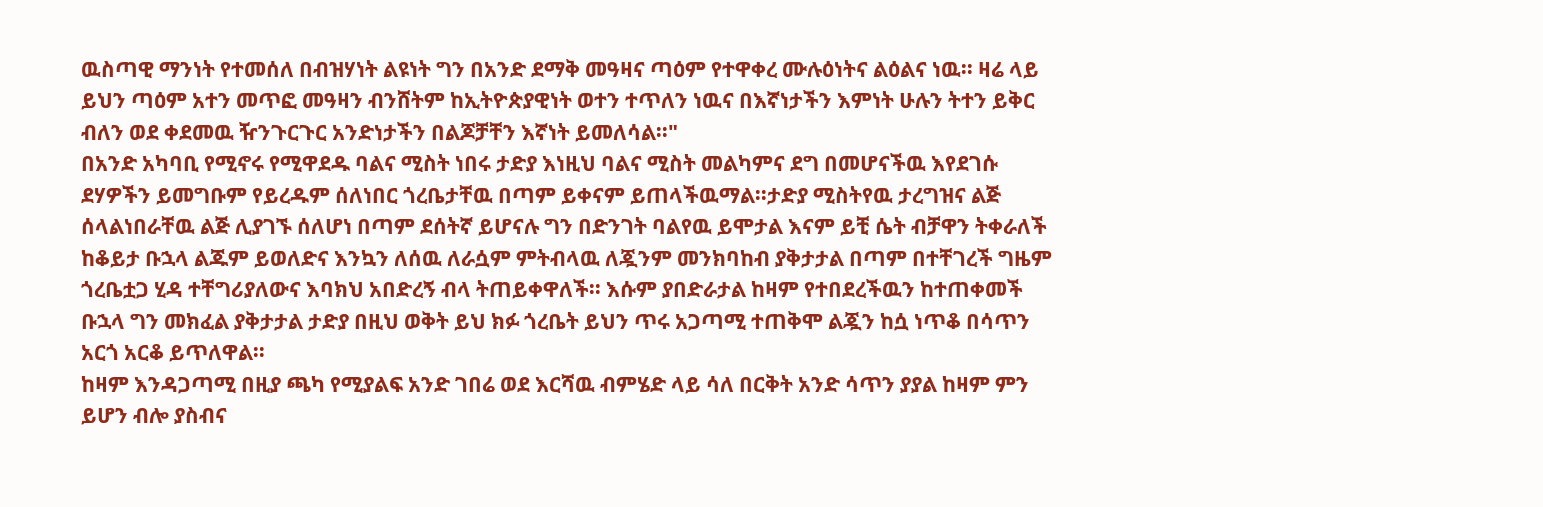ዉስጣዊ ማንነት የተመሰለ በብዝሃነት ልዩነት ግን በአንድ ደማቅ መዓዛና ጣዕም የተዋቀረ ሙሉዕነትና ልዕልና ነዉ፡፡ ዛሬ ላይ ይህን ጣዕም አተን መጥፎ መዓዛን ብንሸትም ከኢትዮጵያዊነት ወተን ተጥለን ነዉና በእኛነታችን እምነት ሁሉን ትተን ይቅር ብለን ወደ ቀደመዉ ዥንጉርጉር አንድነታችን በልጆቻቸን እኛነት ይመለሳል፡፡"
በአንድ አካባቢ የሚኖሩ የሚዋደዱ ባልና ሚስት ነበሩ ታድያ እነዚህ ባልና ሚስት መልካምና ደግ በመሆናችዉ እየደገሱ ደሃዎችን ይመግቡም የይረዱም ሰለነበር ጎረቤታቸዉ በጣም ይቀናም ይጠላችዉማል፡፡ታድያ ሚስትየዉ ታረግዝና ልጅ ሰላልነበራቸዉ ልጅ ሊያገኙ ሰለሆነ በጣም ደሰትኛ ይሆናሉ ግን በድንገት ባልየዉ ይሞታል እናም ይቺ ሴት ብቻዋን ትቀራለች ከቆይታ ቡኋላ ልጁም ይወለድና እንኳን ለሰዉ ለራሷም ምትብላዉ ለጇንም መንክባከብ ያቅታታል በጣም በተቸገረች ግዜም ጎረቤቷጋ ሂዳ ተቸግሪያለውና እባክህ አበድረኝ ብላ ትጠይቀዋለች፡፡ እሱም ያበድራታል ከዛም የተበደረችዉን ከተጠቀመች ቡኋላ ግን መክፈል ያቅታታል ታድያ በዚህ ወቅት ይህ ክፉ ጎረቤት ይህን ጥሩ አጋጣሚ ተጠቅሞ ልጇን ከሷ ነጥቆ በሳጥን አርጎ አርቆ ይጥለዋል፡፡
ከዛም እንዳጋጣሚ በዚያ ጫካ የሚያልፍ አንድ ገበሬ ወደ እርሻዉ ብምሄድ ላይ ሳለ በርቅት አንድ ሳጥን ያያል ከዛም ምን ይሆን ብሎ ያስብና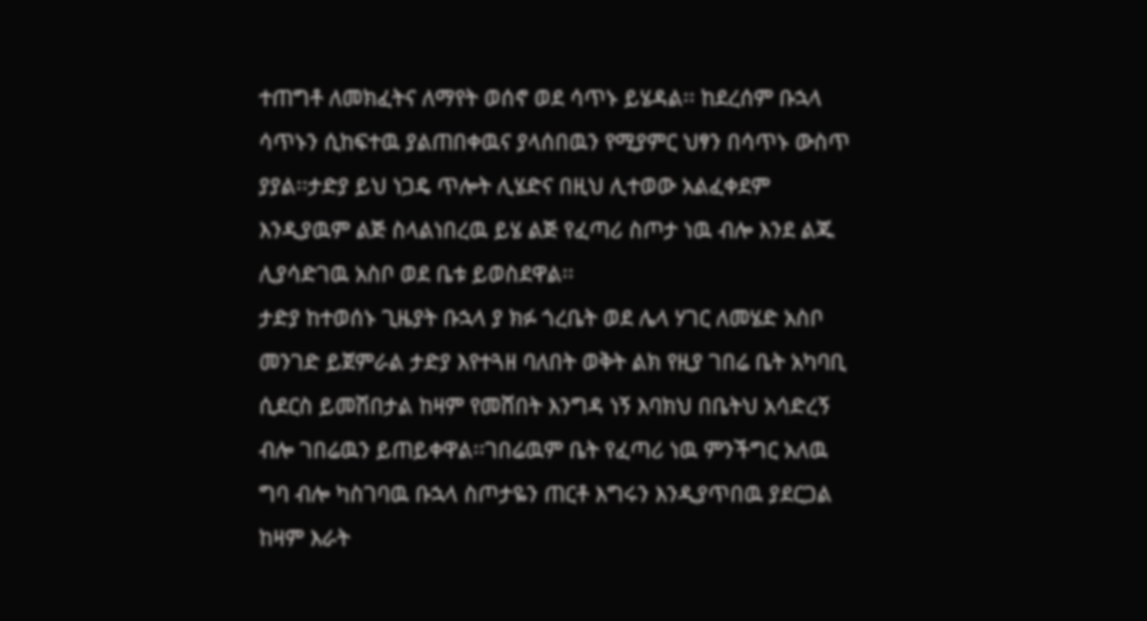ተጠግቶ ለመክፈትና ለማየት ወሰኖ ወደ ሳጥኑ ይሄዳል፡፡ ከደረሰም ቡኋላ ሳጥኑን ሲከፍተዉ ያልጠበቀዉና ያላሰበዉን የሚያምር ህፃን በሳጥኑ ውስጥ ያያል፡፡ታድያ ይህ ነጋዴ ጥሎት ሊሄድና በዚህ ሊተወው አልፈቀደም እንዲያዉም ልጅ ስላልነበረዉ ይሄ ልጅ የፈጣሪ ስጦታ ነዉ ብሎ እንደ ልጁ ሊያሳድገዉ አስቦ ወደ ቤቱ ይወስደዋል፡፡
ታድያ ከተወሰኑ ጊዜያት ቡኋላ ያ ክፉ ጎረቤት ወደ ሌላ ሃገር ለመሄድ አስቦ መንገድ ይጀምራል ታድያ እየተጓዘ ባለበት ወቅት ልክ የዚያ ገበሬ ቤት አካባቢ ሲደርስ ይመሽበታል ከዛም የመሸበት እንግዳ ነኝ እባክህ በቤትህ አሳድረኝ ብሎ ገበሬዉን ይጠይቀዋል፡፡ገበሬዉም ቤት የፈጣሪ ነዉ ምንችግር አለዉ ግባ ብሎ ካስገባዉ ቡኋላ ስጦታዬን ጠርቶ እግሩን እንዲያጥበዉ ያደርጋል ከዛም እራት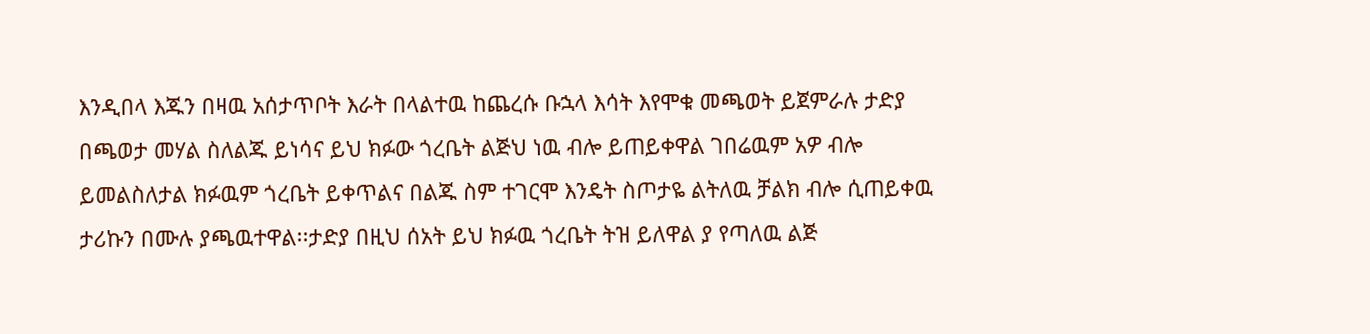እንዲበላ እጁን በዛዉ አሰታጥቦት እራት በላልተዉ ከጨረሱ ቡኋላ እሳት እየሞቁ መጫወት ይጀምራሉ ታድያ በጫወታ መሃል ስለልጁ ይነሳና ይህ ክፉው ጎረቤት ልጅህ ነዉ ብሎ ይጠይቀዋል ገበሬዉም አዎ ብሎ ይመልስለታል ክፉዉም ጎረቤት ይቀጥልና በልጁ ስም ተገርሞ እንዴት ስጦታዬ ልትለዉ ቻልክ ብሎ ሲጠይቀዉ ታሪኩን በሙሉ ያጫዉተዋል፡፡ታድያ በዚህ ሰአት ይህ ክፉዉ ጎረቤት ትዝ ይለዋል ያ የጣለዉ ልጅ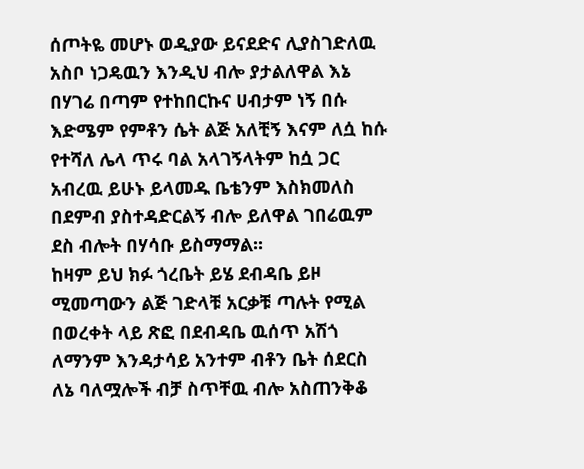ሰጦትዬ መሆኑ ወዲያው ይናደድና ሊያስገድለዉ አስቦ ነጋዴዉን እንዲህ ብሎ ያታልለዋል እኔ በሃገሬ በጣም የተከበርኩና ሀብታም ነኝ በሱ እድሜም የምቶን ሴት ልጅ አለቺኝ እናም ለሷ ከሱ የተሻለ ሌላ ጥሩ ባል አላገኝላትም ከሷ ጋር አብረዉ ይሁኑ ይላመዱ ቤቴንም እስክመለስ በደምብ ያስተዳድርልኝ ብሎ ይለዋል ገበሬዉም ደስ ብሎት በሃሳቡ ይስማማል፡፡
ከዛም ይህ ክፉ ጎረቤት ይሄ ደብዳቤ ይዞ ሚመጣውን ልጅ ገድላቹ አርቃቹ ጣሉት የሚል በወረቀት ላይ ጽፎ በደብዳቤ ዉሰጥ አሽጎ ለማንም እንዳታሳይ አንተም ብቶን ቤት ሰደርስ ለኔ ባለሟሎች ብቻ ስጥቸዉ ብሎ አስጠንቅቆ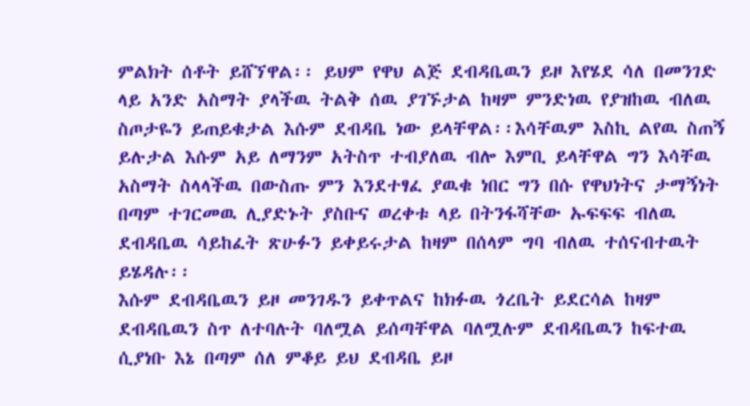ምልክት ሰቶት ይሸኘዋል፡፡ ይህም የዋህ ልጅ ደብዳቤዉን ይዞ እየሄደ ሳለ በመንገድ ላይ አንድ አስማት ያላችዉ ትልቅ ሰዉ ያገኙታል ከዛም ምንድነዉ የያዝከዉ ብለዉ ስጦታዬን ይጠይቁታል እሱም ደብዳቤ ነው ይላቸዋል፡፡እሳቸዉም እስኪ ልየዉ ስጠኝ ይሉታል እሱም አይ ለማንም አትስጥ ተብያለዉ ብሎ እምቢ ይላቸዋል ግን እሳቸዉ አስማት ስላላችዉ በውስጡ ምን እንደተፃፈ ያዉቁ ነበር ግን በሱ የዋህነትና ታማኝነት በጣም ተገርመዉ ሊያድኑት ያስቡና ወረቀቱ ላይ በትንፋሻቸው ኡፍፍፍ ብለዉ ደብዳቤዉ ሳይከፈት ጽሁፉን ይቀይሩታል ከዛም በሰላም ግባ ብለዉ ተሰናብተዉት ይሄዳሉ፡፡
እሱም ደብዳቤዉን ይዞ መንገዱን ይቀጥልና ከክፉዉ ጎረቤት ይደርሳል ከዛም ደብዳቤዉን ስጥ ለተባሉት ባለሟል ይሰጣቸዋል ባለሟሉም ደብዳቤዉን ከፍተዉ ሲያነቡ እኔ በጣም ሰለ ምቆይ ይህ ደብዳቤ ይዞ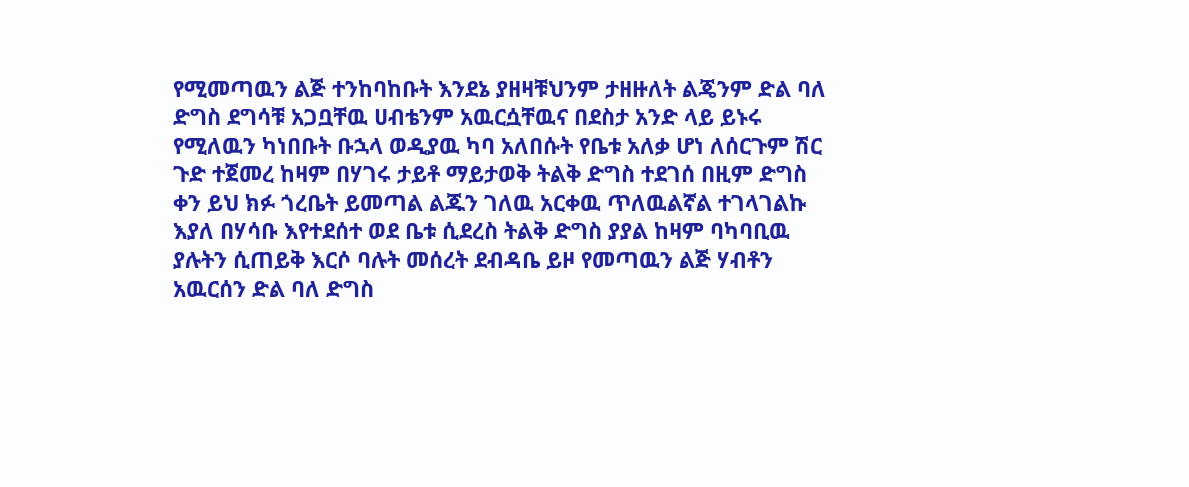የሚመጣዉን ልጅ ተንከባከቡት እንደኔ ያዘዛቹህንም ታዘዙለት ልጄንም ድል ባለ ድግስ ደግሳቹ አጋቧቸዉ ሀብቴንም አዉርሷቸዉና በደስታ አንድ ላይ ይኑሩ የሚለዉን ካነበቡት ቡኋላ ወዲያዉ ካባ አለበሱት የቤቱ አለቃ ሆነ ለሰርጉም ሽር ጉድ ተጀመረ ከዛም በሃገሩ ታይቶ ማይታወቅ ትልቅ ድግስ ተደገሰ በዚም ድግስ ቀን ይህ ክፉ ጎረቤት ይመጣል ልጁን ገለዉ አርቀዉ ጥለዉልኛል ተገላገልኩ እያለ በሃሳቡ እየተደሰተ ወደ ቤቱ ሲደረስ ትልቅ ድግስ ያያል ከዛም ባካባቢዉ ያሉትን ሲጠይቅ እርሶ ባሉት መሰረት ደብዳቤ ይዞ የመጣዉን ልጅ ሃብቶን አዉርሰን ድል ባለ ድግስ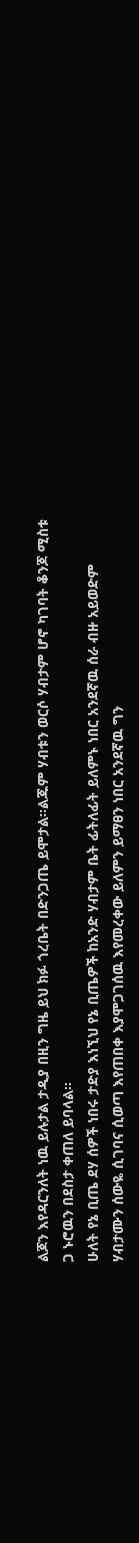ልጆን እየዳርንለት ነዉ ይሉታል ታዲያ በዚን ግዜ ይህ ክፉ ጎረቤት በድንጋጤ ይሞታል፡፡ልጁም ሃብቱን ወርሶ ሃብታም ሆኖ ካገባት ቆንጆ ሚስቱ ጋ ኑሮዉን በደስታ ቀጠለ ይባላል፡፡
ሁለት የኔ ቢጤ ደሃ ሰዎች ነበሩ ታድያ እነኚህ የኔ ቢጤዎች ከአንድ ሃብታም ቤት ፊትለፊት ይለምኑ ነበር አንደኛዉ ሰራ ብዙ አይወድም ሃብታሙን ሰውዬ ሲገባና ሲወጣ እየጠበቀ እያሞጋገሰዉ እየመረቀው ይለምን ይማፀን ነበር አንደኛዉ ግን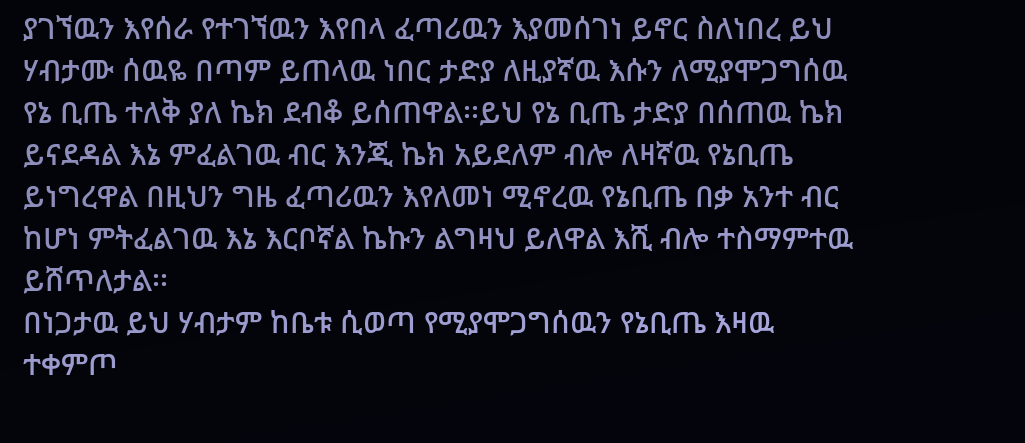ያገኘዉን እየሰራ የተገኘዉን እየበላ ፈጣሪዉን እያመሰገነ ይኖር ስለነበረ ይህ ሃብታሙ ሰዉዬ በጣም ይጠላዉ ነበር ታድያ ለዚያኛዉ እሱን ለሚያሞጋግሰዉ የኔ ቢጤ ተለቅ ያለ ኬክ ደብቆ ይሰጠዋል፡፡ይህ የኔ ቢጤ ታድያ በሰጠዉ ኬክ ይናደዳል እኔ ምፈልገዉ ብር እንጂ ኬክ አይደለም ብሎ ለዛኛዉ የኔቢጤ ይነግረዋል በዚህን ግዜ ፈጣሪዉን እየለመነ ሚኖረዉ የኔቢጤ በቃ አንተ ብር ከሆነ ምትፈልገዉ እኔ እርቦኛል ኬኩን ልግዛህ ይለዋል እሺ ብሎ ተስማምተዉ ይሸጥለታል፡፡
በነጋታዉ ይህ ሃብታም ከቤቱ ሲወጣ የሚያሞጋግሰዉን የኔቢጤ እዛዉ ተቀምጦ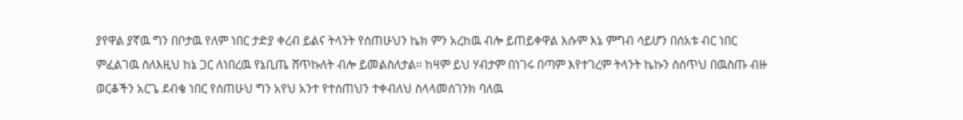ያየዋል ያኛዉ ግን በቦታዉ የለም ነበር ታድያ ቀረብ ይልና ትላንት የሰጠሁህን ኬክ ምን አረከዉ ብሎ ይጠይቀዋል እሱም እኔ ምግብ ሳይሆን በሰአቱ ብር ነበር ምፈልገዉ ስለእዚህ ከኔ ጋር ለነበረዉ የኔቢጤ ሸጥኩለት ብሎ ይመልስለታል፡፡ ከዛም ይህ ሃብታም በነገሩ በጣም እየተገረም ትላንት ኬኩን ስሰጥህ በዉስጡ ብዙ ወርቆችን አርጌ ደብቄ ነበር የሰጠሁህ ግን አየህ አንተ የተሰጠህን ተቀብለህ ስላላመሰገንክ ባለዉ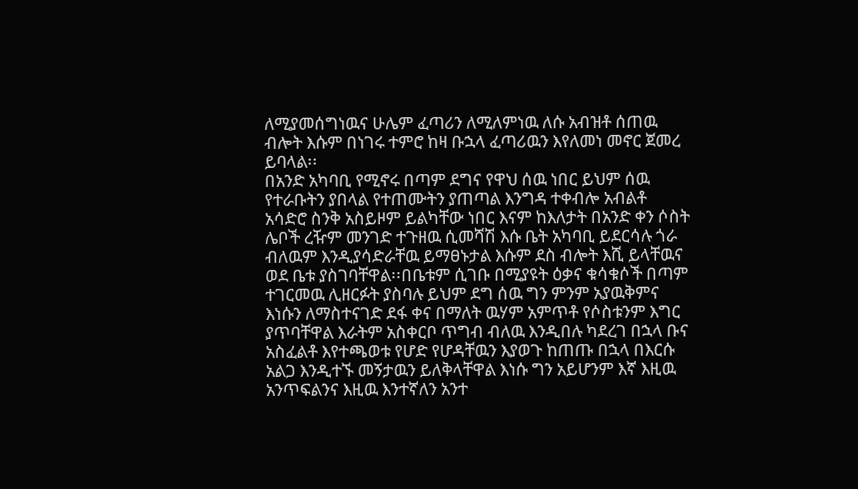ለሚያመሰግነዉና ሁሌም ፈጣሪን ለሚለምነዉ ለሱ አብዝቶ ሰጠዉ ብሎት እሱም በነገሩ ተምሮ ከዛ ቡኋላ ፈጣሪዉን እየለመነ መኖር ጀመረ ይባላል፡፡
በአንድ አካባቢ የሚኖሩ በጣም ደግና የዋህ ሰዉ ነበር ይህም ሰዉ የተራቡትን ያበላል የተጠሙትን ያጠጣል እንግዳ ተቀብሎ አብልቶ አሳድሮ ስንቅ አስይዞም ይልካቸው ነበር እናም ከእለታት በአንድ ቀን ሶስት ሌቦች ረዥም መንገድ ተጉዘዉ ሲመሻሽ እሱ ቤት አካባቢ ይደርሳሉ ጎራ ብለዉም እንዲያሳድራቸዉ ይማፀኑታል እሱም ደስ ብሎት እሺ ይላቸዉና ወደ ቤቱ ያስገባቸዋል፡፡በቤቱም ሲገቡ በሚያዩት ዕቃና ቁሳቁሶች በጣም ተገርመዉ ሊዘርፉት ያስባሉ ይህም ደግ ሰዉ ግን ምንም አያዉቅምና እነሱን ለማስተናገድ ደፋ ቀና በማለት ዉሃም አምጥቶ የሶስቱንም እግር ያጥባቸዋል እራትም አስቀርቦ ጥግብ ብለዉ እንዲበሉ ካደረገ በኋላ ቡና አስፈልቶ እየተጫወቱ የሆድ የሆዳቸዉን እያወጉ ከጠጡ በኋላ በእርሱ አልጋ እንዲተኙ መኝታዉን ይለቅላቸዋል እነሱ ግን አይሆንም እኛ እዚዉ አንጥፍልንና እዚዉ እንተኛለን አንተ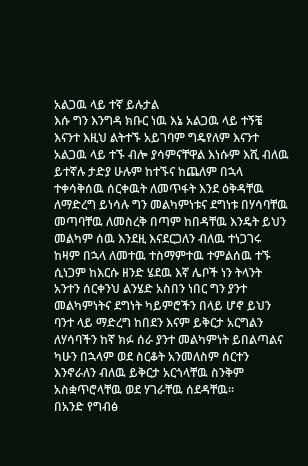አልጋዉ ላይ ተኛ ይሉታል
እሱ ግን እንግዳ ክቡር ነዉ እኔ አልጋዉ ላይ ተኝቼ እናንተ እዚህ ልትተኙ አይገባም ግዴየለም እናንተ አልጋዉ ላይ ተኙ ብሎ ያሳምናቸዋል እነሱም እሺ ብለዉ ይተኛሉ ታድያ ሁሉም ከተኙና ከጨለም በኋላ ተቀሳቅሰዉ ሰርቀዉት ለመጥፋት እንደ ዕቅዳቸዉ ለማድረግ ይነሳሉ ግን መልካምነቱና ደግነቱ በሃሳባቸዉ መጣባቸዉ ለመስረቅ በጣም ከበዳቸዉ እንዴት ይህን መልካም ሰዉ እንደዚ እናደርጋለን ብለዉ ተነጋገሩ ከዛም በኋላ ለመተዉ ተስማምተዉ ተምልሰዉ ተኙ ሲነጋም ከእርሱ ዘንድ ሄደዉ እኛ ሌቦች ነን ትላንት አንተን ሰርቀንህ ልንሄድ አስበን ነበር ግን ያንተ መልካምነትና ደግነት ካይምሮችን በላይ ሆኖ ይህን ባንተ ላይ ማድረግ ከበደን እናም ይቅርታ አርግልን ለሃሳባችን ከኛ ክፉ ሰራ ያንተ መልካምነት ይበልጣልና ካሁን በኋላም ወደ ስርቆት አንመለስም ሰርተን እንኖራለን ብለዉ ይቅርታ አርጎላቸዉ ስንቅም አስቋጥሮላቸዉ ወደ ሃገራቸዉ ሰደዳቸዉ፡፡
በአንድ የግብፅ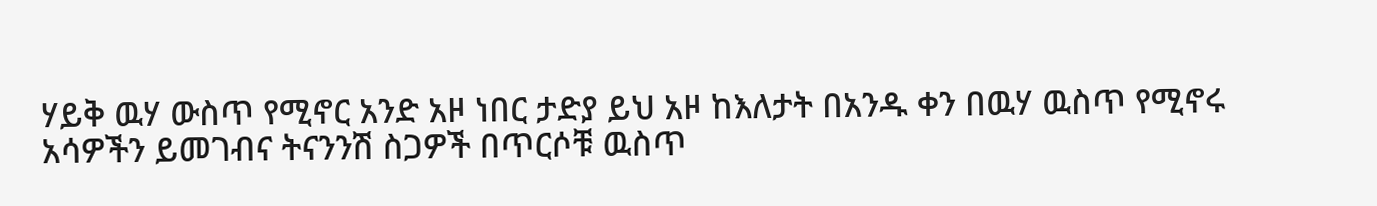ሃይቅ ዉሃ ውስጥ የሚኖር አንድ አዞ ነበር ታድያ ይህ አዞ ከእለታት በአንዱ ቀን በዉሃ ዉስጥ የሚኖሩ አሳዎችን ይመገብና ትናንንሽ ስጋዎች በጥርሶቹ ዉስጥ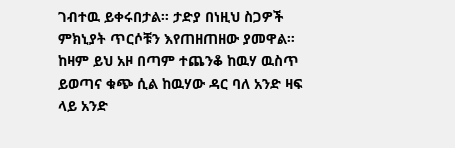ገብተዉ ይቀሩበታል። ታድያ በነዚህ ስጋዎች ምክኒያት ጥርሶቹን እየጠዘጠዘው ያመዋል። ከዛም ይህ አዞ በጣም ተጨንቆ ከዉሃ ዉስጥ ይወጣና ቁጭ ሲል ከዉሃው ዳር ባለ አንድ ዛፍ ላይ አንድ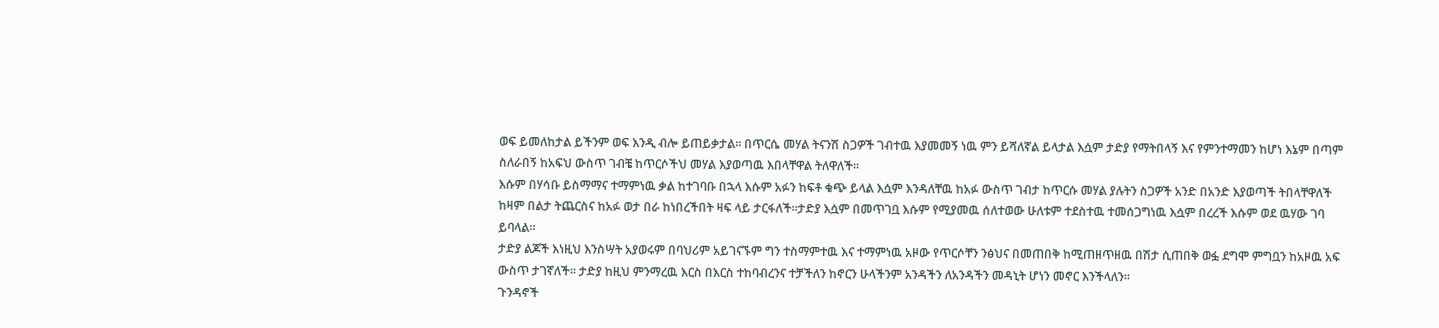ወፍ ይመለከታል ይችንም ወፍ እንዲ ብሎ ይጠይቃታል። በጥርሴ መሃል ትናንሽ ስጋዎች ገብተዉ እያመመኝ ነዉ ምን ይሻለኛል ይላታል እሷም ታድያ የማትበላኝ እና የምንተማመን ከሆነ እኔም በጣም ስለራበኝ ከአፍህ ውስጥ ገብቼ ከጥርሶችህ መሃል እያወጣዉ እበላቸዋል ትለዋለች።
እሱም በሃሳቡ ይስማማና ተማምነዉ ቃል ከተገባቡ በኋላ እሱም አፉን ከፍቶ ቁጭ ይላል እሷም እንዳለቸዉ ከአፉ ውስጥ ገብታ ከጥርሱ መሃል ያሉትን ስጋዎች አንድ በአንድ እያወጣች ትበላቸዋለች ከዛም በልታ ትጨርስና ከአፉ ወታ በራ ከነበረችበት ዛፍ ላይ ታርፋለች።ታድያ እሷም በመጥገቧ እሱም የሚያመዉ ሰለተወው ሁለቱም ተደስተዉ ተመሰጋግነዉ እሷም በረረች እሱም ወደ ዉሃው ገባ ይባላል።
ታድያ ልጆች እነዚህ እንስሣት አያወሩም በባህሪም አይገናኙም ግን ተስማምተዉ እና ተማምነዉ አዞው የጥርሶቸን ንፅህና በመጠበቅ ከሚጠዘጥዘዉ በሽታ ሲጠበቅ ወፏ ደግሞ ምግቧን ከአዞዉ አፍ ውስጥ ታገኛለች። ታድያ ከዚህ ምንማረዉ እርስ በእርስ ተከባብረንና ተቻችለን ከኖርን ሁላችንም አንዳችን ለአንዳችን መዳኒት ሆነን መኖር እንችላለን።
ጉንዳኖች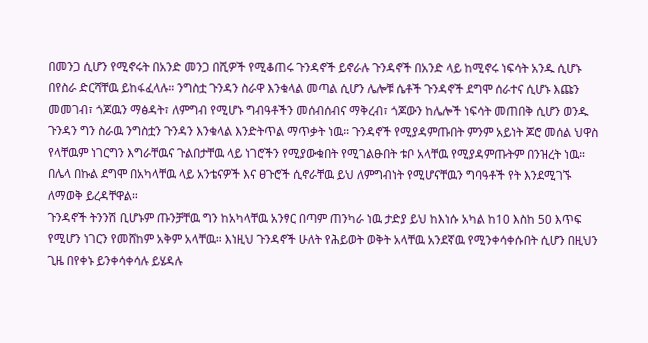በመንጋ ሲሆን የሚኖሩት በአንድ መንጋ በሺዎች የሚቆጠሩ ጉንዳኖች ይኖራሉ ጉንዳኖች በአንድ ላይ ከሚኖሩ ነፍሳት አንዱ ሲሆኑ በየስራ ድርሻቸዉ ይከፋፈላሉ። ንግስቷ ጉንዳን ስራዋ እንቁላል መጣል ሲሆን ሌሎቹ ሴቶች ጉንዳኖች ደግሞ ሰራተና ሲሆኑ እጩን መመገብ፣ ጎጆዉን ማፅዳት፣ ለምግብ የሚሆኑ ግብዓቶችን መሰብሰብና ማቅረብ፣ ጎጆውን ከሌሎች ነፍሳት መጠበቅ ሲሆን ወንዱ ጉንዳን ግን ስራዉ ንግስቷን ጉንዳን እንቁላል እንድትጥል ማጥቃት ነዉ። ጉንዳኖች የሚያዳምጡበት ምንም አይነት ጆሮ መሰል ህዋስ የላቸዉም ነገርግን እግራቸዉና ጉልበታቸዉ ላይ ነገሮችን የሚያውቁበት የሚገልፁበት ቱቦ አላቸዉ የሚያዳምጡትም በንዝረት ነዉ። በሌላ በኩል ደግሞ በአካላቸዉ ላይ አንቴናዎች እና ፀጉሮች ሲኖራቸዉ ይህ ለምግብነት የሚሆናቸዉን ግባዓቶች የት እንደሚገኙ ለማወቅ ይረዳቸዋል።
ጉንዳኖች ትንንሽ ቢሆኑም ጡንቻቸዉ ግን ከአካላቸዉ አንፃር በጣም ጠንካራ ነዉ ታድያ ይህ ከእነሱ አካል ከ10 እስከ 50 እጥፍ የሚሆን ነገርን የመሸከም አቅም አላቸዉ። እነዚህ ጉንዳኖች ሁለት የሕይወት ወቅት አላቸዉ አንደኛዉ የሚንቀሳቀሱበት ሲሆን በዚህን ጊዜ በየቀኑ ይንቀሳቀሳሉ ይሄዳሉ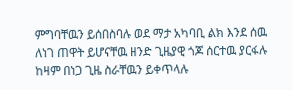ምግባቸዉን ይሰበስባሉ ወደ ማታ አካባቢ ልክ እንደ ሰዉ ለነገ ጠዋት ይሆናቸዉ ዘንድ ጊዜያዊ ጎጆ ሰርተዉ ያርፋሉ ከዛም በነጋ ጊዜ ስራቸዉን ይቀጥላሉ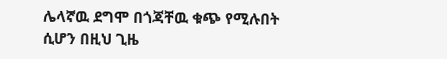ሌላኛዉ ደግሞ በጎጃቸዉ ቁጭ የሚሉበት ሲሆን በዚህ ጊዜ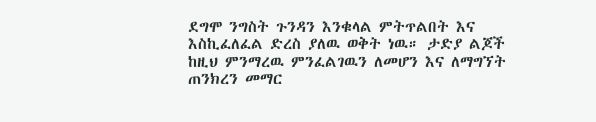ደግሞ ንግስት ጉንዳን እንቁላል ምትጥልበት እና እስኪፈለፈል ድረስ ያለዉ ወቅት ነዉ። ታድያ ልጆች ከዚህ ምንማረዉ ምንፈልገዉን ለመሆን እና ለማግኘት ጠንክረን መማር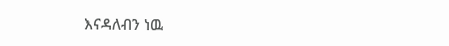እናዳለብን ነዉ